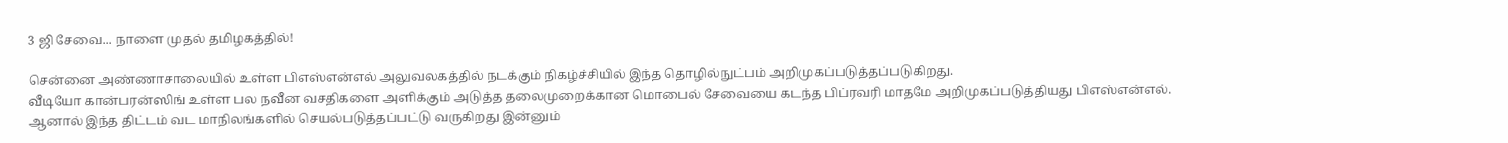3 ஜி சேவை... நாளை முதல் தமிழகத்தில்!

சென்னை அண்ணாசாலையில் உள்ள பிஎஸ்என்எல் அலுவலகத்தில் நடக்கும் நிகழ்ச்சியில் இந்த தொழில்நுட்பம் அறிமுகப்படுத்தப்படுகிறது.
வீடியோ கான்பரன்ஸிங் உள்ள பல நவீன வசதிகளை அளிக்கும் அடுத்த தலைமுறைக்கான மொபைல் சேவையை கடந்த பிப்ரவரி மாதமே அறிமுகப்படுத்தியது பிஎஸ்என்எல்.
ஆனால் இந்த திட்டம் வட மாநிலங்களில் செயல்படுத்தப்பட்டு வருகிறது இன்னும்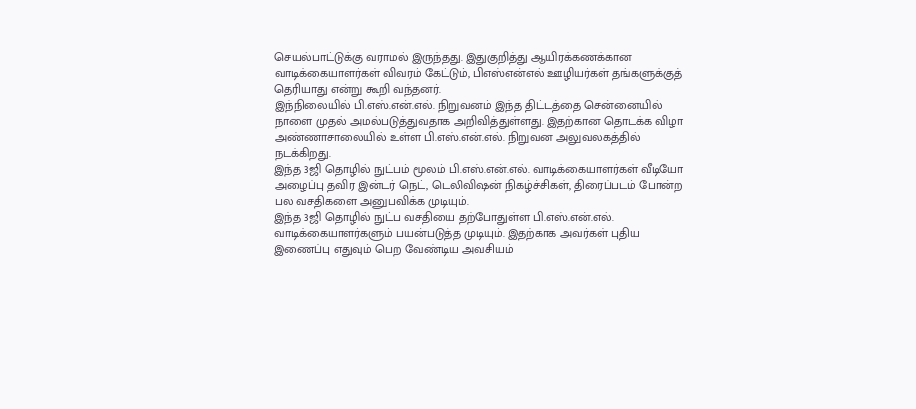செயல்பாட்டுக்கு வராமல் இருந்தது. இதுகுறித்து ஆயிரக்கணக்கான வாடிக்கையாளர்கள் விவரம் கேட்டும், பிஎஸ்என்எல் ஊழியர்கள் தங்களுக்குத் தெரியாது என்று கூறி வந்தனர்.
இந்நிலையில் பி.எஸ்.என்.எல். நிறுவனம் இந்த திட்டத்தை சென்னையில் நாளை முதல் அமல்படுத்துவதாக அறிவித்துள்ளது. இதற்கான தொடக்க விழா அண்ணாசாலையில் உள்ள பி.எஸ்.என்.எல். நிறுவன அலுவலகத்தில் நடக்கிறது.
இந்த 3ஜி தொழில் நுட்பம் மூலம் பி.எஸ்.என்.எல். வாடிக்கையாளர்கள் வீடியோ அழைப்பு தவிர இன்டர் நெட், டெலிவிஷன் நிகழ்ச்சிகள், திரைப்படம் போன்ற பல வசதிகளை அனுபவிக்க முடியும்.
இந்த 3ஜி தொழில் நுட்ப வசதியை தற்போதுள்ள பி.எஸ்.என்.எல். வாடிக்கையாளர்களும் பயன்படுத்த முடியும். இதற்காக அவர்கள் புதிய இணைப்பு எதுவும் பெற வேண்டிய அவசியம்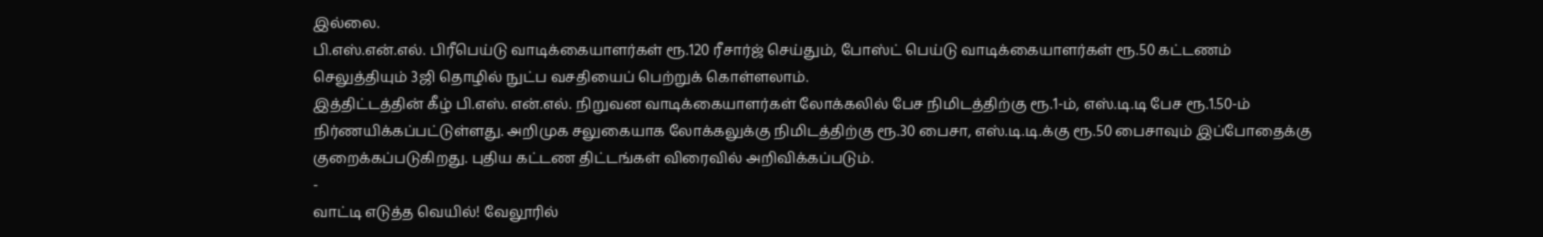இல்லை.
பி.எஸ்.என்.எல். பிரீபெய்டு வாடிக்கையாளர்கள் ரூ.120 ரீசார்ஜ் செய்தும், போஸ்ட் பெய்டு வாடிக்கையாளர்கள் ரூ.50 கட்டணம் செலுத்தியும் 3ஜி தொழில் நுட்ப வசதியைப் பெற்றுக் கொள்ளலாம்.
இத்திட்டத்தின் கீழ் பி.எஸ். என்.எல். நிறுவன வாடிக்கையாளர்கள் லோக்கலில் பேச நிமிடத்திற்கு ரூ.1-ம், எஸ்.டி.டி பேச ரூ.1.50-ம் நிர்ணயிக்கப்பட்டுள்ளது. அறிமுக சலுகையாக லோக்கலுக்கு நிமிடத்திற்கு ரூ.30 பைசா, எஸ்.டி.டி.க்கு ரூ.50 பைசாவும் இப்போதைக்கு குறைக்கப்படுகிறது. புதிய கட்டண திட்டங்கள் விரைவில் அறிவிக்கப்படும்.
-
வாட்டி எடுத்த வெயில்! வேலூரில்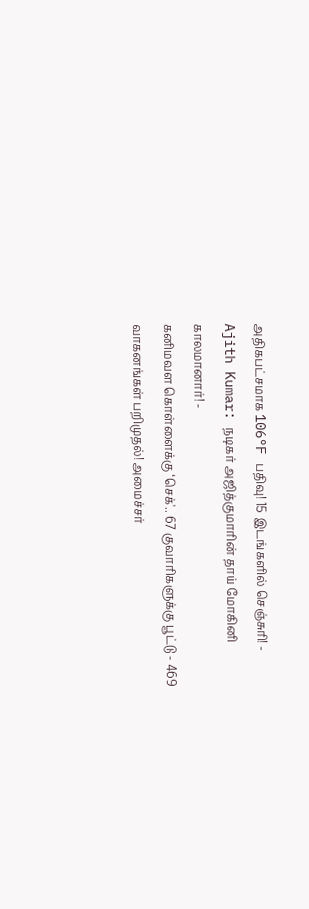அதிகபட்சமாக 106°F பதிவு! 15 இடங்களில் செஞ்சுரி! -
Ajith Kumar: நடிகர் அஜித்குமாரின் தாய் மோகினி காலமானார்! -
கனிமவள கொள்ளைக்கு ‘செக்'.. 67 குவாரிகளுக்கு பூட்டு - 469 வாகனங்கள் பறிமுதல்! அமைச்சர்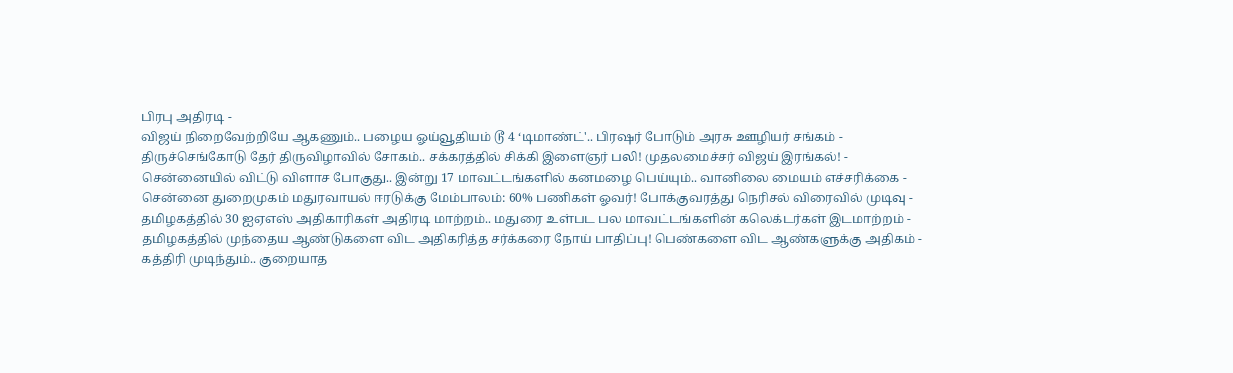பிரபு அதிரடி -
விஜய் நிறைவேற்றியே ஆகணும்.. பழைய ஓய்வூதியம் டூ 4 ‘டிமாண்ட்'.. பிரஷர் போடும் அரசு ஊழியர் சங்கம் -
திருச்செங்கோடு தேர் திருவிழாவில் சோகம்.. சக்கரத்தில் சிக்கி இளைஞர் பலி! முதலமைச்சர் விஜய் இரங்கல்! -
சென்னையில் விட்டு விளாச போகுது.. இன்று 17 மாவட்டங்களில் கனமழை பெய்யும்.. வானிலை மையம் எச்சரிக்கை -
சென்னை துறைமுகம் மதுரவாயல் ஈரடுக்கு மேம்பாலம்: 60% பணிகள் ஓவர்! போக்குவரத்து நெரிசல் விரைவில் முடிவு -
தமிழகத்தில் 30 ஐஏஎஸ் அதிகாரிகள் அதிரடி மாற்றம்.. மதுரை உள்பட பல மாவட்டங்களின் கலெக்டர்கள் இடமாற்றம் -
தமிழகத்தில் முந்தைய ஆண்டுகளை விட அதிகரித்த சர்க்கரை நோய் பாதிப்பு! பெண்களை விட ஆண்களுக்கு அதிகம் -
கத்திரி முடிந்தும்.. குறையாத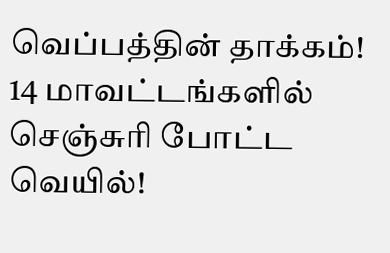வெப்பத்தின் தாக்கம்! 14 மாவட்டங்களில் செஞ்சுரி போட்ட வெயில்!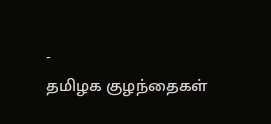-
தமிழக குழந்தைகள்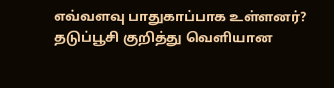எவ்வளவு பாதுகாப்பாக உள்ளனர்? தடுப்பூசி குறித்து வெளியான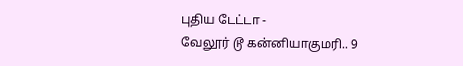புதிய டேட்டா -
வேலூர் டூ கன்னியாகுமரி.. 9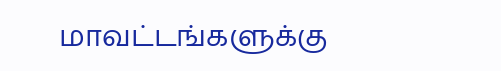மாவட்டங்களுக்கு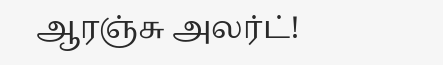ஆரஞ்சு அலர்ட்!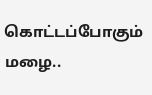கொட்டப்போகும் மழை..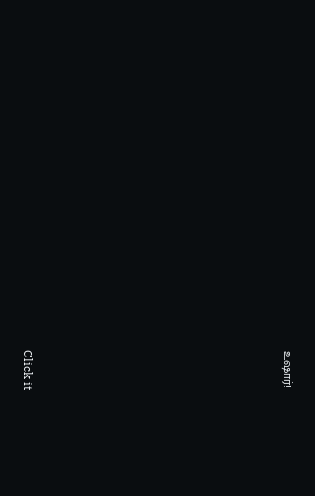உஷார்!












Click it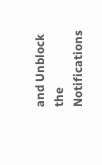and Unblock the Notifications